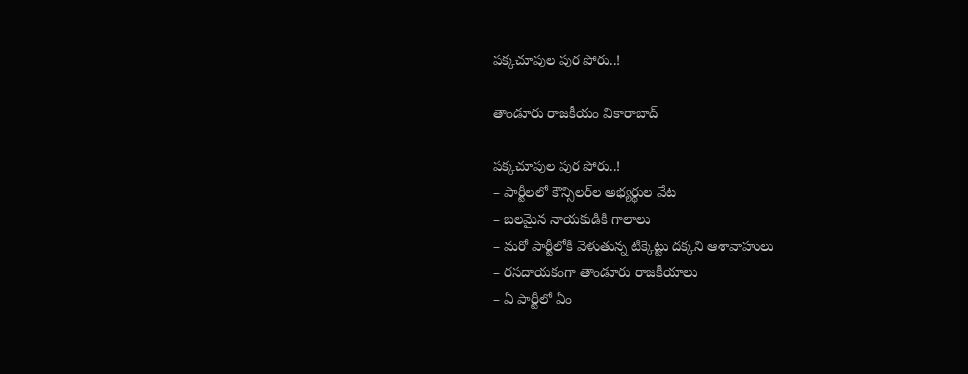పక్కచూపుల పుర పోరు..!

తాండూరు రాజకీయం వికారాబాద్

పక్కచూపుల పుర పోరు..!
– పార్టీలలో కౌన్సిలర్‌ల అభ్యర్థుల వేట
– బలమైన నాయకుడికి గాలాలు
– మరో పార్టీలోకి వెళుతున్న టిక్కెట్టు దక్కని ఆశావాహులు
– రసదాయకంగా తాండూరు రాజకీయాలు
– ఏ పార్టీలో ఏం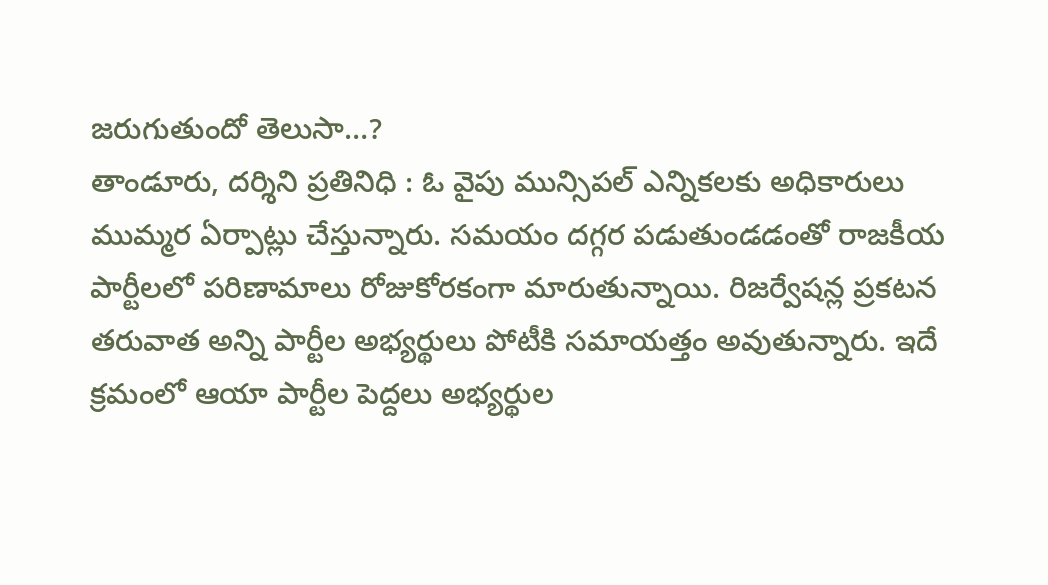జరుగుతుందో తెలుసా…?
తాండూరు, దర్శిని ప్రతినిధి : ఓ వైపు మున్సిపల్ ఎన్నికలకు అధికారులు ముమ్మర ఏర్పాట్లు చేస్తున్నారు. సమయం దగ్గర పడుతుండడంతో రాజకీయ పార్టీలలో పరిణామాలు రోజుకోరకంగా మారుతున్నాయి. రిజర్వేషన్ల ప్రకటన తరువాత అన్ని పార్టీల అభ్యర్థులు పోటీకి సమాయత్తం అవుతున్నారు. ఇదే క్రమంలో ఆయా పార్టీల పెద్దలు అభ్యర్థుల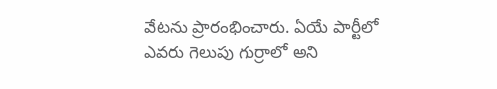వేటను ప్రారంభించారు. ఏయే పార్టీలో ఎవరు గెలుపు గుర్రాలో అని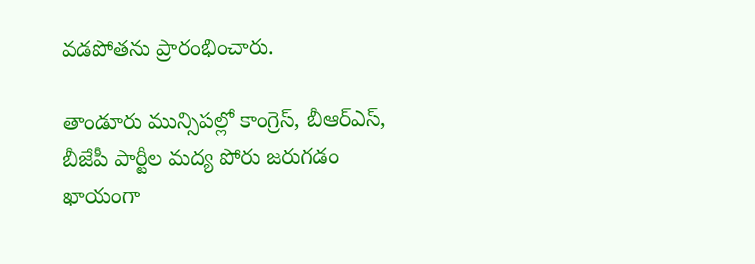వడపోతను ప్రారంభించారు.

తాండూరు మున్సిపల్లో కాంగ్రెస్, బీఆర్ఎస్, బీజేపీ పార్టీల మద్య పోరు జరుగడం ఖాయంగా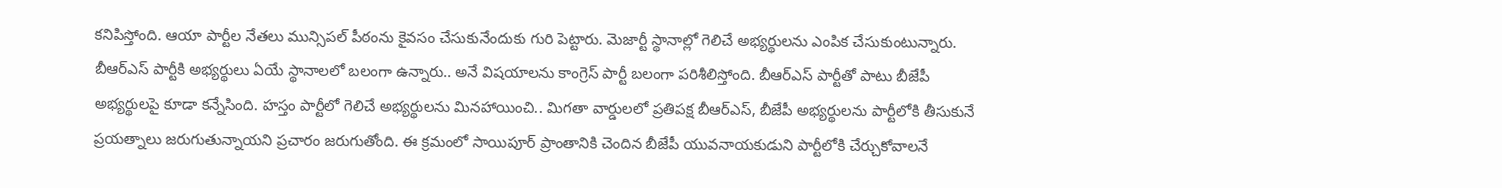కనిపిస్తోంది. ఆయా పార్టీల నేతలు మున్సిపల్ పీఠంను కైవసం చేసుకునేందుకు గురి పెట్టారు. మెజార్టీ స్థానాల్లో గెలిచే అభ్యర్థులను ఎంపిక చేసుకుంటున్నారు. బీఆర్ఎస్ పార్టీకి అభ్యర్థులు ఏయే స్థానాలలో బలంగా ఉన్నారు.. అనే విషయాలను కాంగ్రెస్ పార్టీ బలంగా పరిశీలిస్తోంది. బీఆర్ఎస్ పార్టీతో పాటు బీజేపీ అభ్యర్థులపై కూడా కన్నేసింది. హస్తం పార్టీలో గెలిచే అభ్యర్థులను మినహాయించి.. మిగతా వార్డులలో ప్రతిపక్ష బీఆర్ఎస్, బీజేపీ అభ్యర్థులను పార్టీలోకి తీసుకునే ప్రయత్నాలు జరుగుతున్నాయని ప్రచారం జరుగుతోంది. ఈ క్రమంలో సాయిపూర్ ప్రాంతానికి చెందిన బీజేపీ యువనాయకుడుని పార్టీలోకి చేర్చుకోవాలనే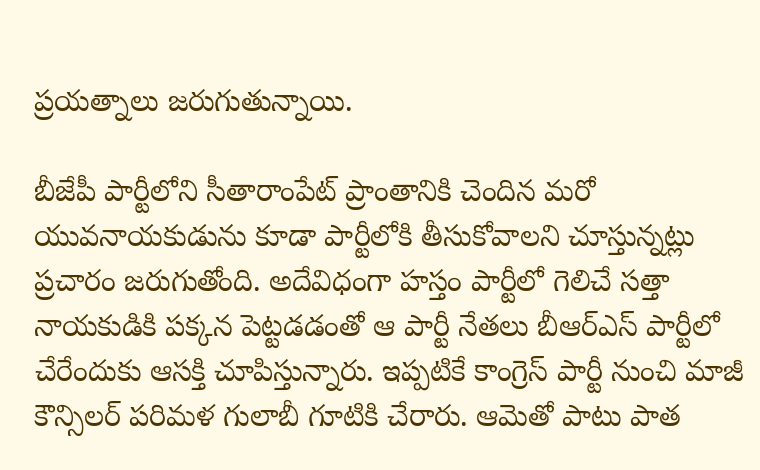ప్రయత్నాలు జరుగుతున్నాయి.

బీజేపీ పార్టీలోని సీతారాంపేట్ ప్రాంతానికి చెందిన మరో యువనాయకుడును కూడా పార్టీలోకి తీసుకోవాలని చూస్తున్నట్లు ప్రచారం జరుగుతోంది. అదేవిధంగా హస్తం పార్టీలో గెలిచే సత్తా నాయకుడికి పక్కన పెట్టడడంతో ఆ పార్టీ నేతలు బీఆర్ఎస్ పార్టీలో చేరేందుకు ఆసక్తి చూపిస్తున్నారు. ఇప్పటికే కాంగ్రెస్ పార్టీ నుంచి మాజీ కౌన్సిలర్ పరిమళ గులాబీ గూటికి చేరారు. ఆమెతో పాటు పాత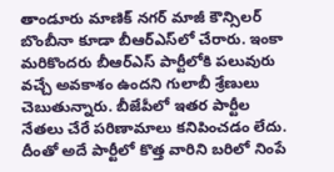తాండూరు మాణిక్‌ నగర్‌ మాజీ కౌన్సిలర్ బొంబీనా కూడా బీఆర్ఎస్‌లో చేరారు. ఇంకా మరికొందరు బీఆర్ఎస్‌ పార్టీలోకి పలువురు వచ్చే అవకాశం ఉందని గులాబీ శ్రేణులు చెబుతున్నారు. బీజేపీలో ఇతర పార్టీల నేతలు చేరే పరిణామాలు కనిపించడం లేదు. దీంతో అదే పార్టీలో కొత్త వారిని బరిలో నింపే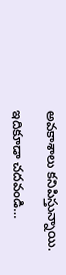అవకాశాలు కనిపిస్తున్నాయి.

ఇదికూడా చదవండి…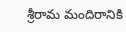శ్రీరామ మందిరానికి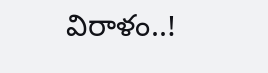విరాళం..!